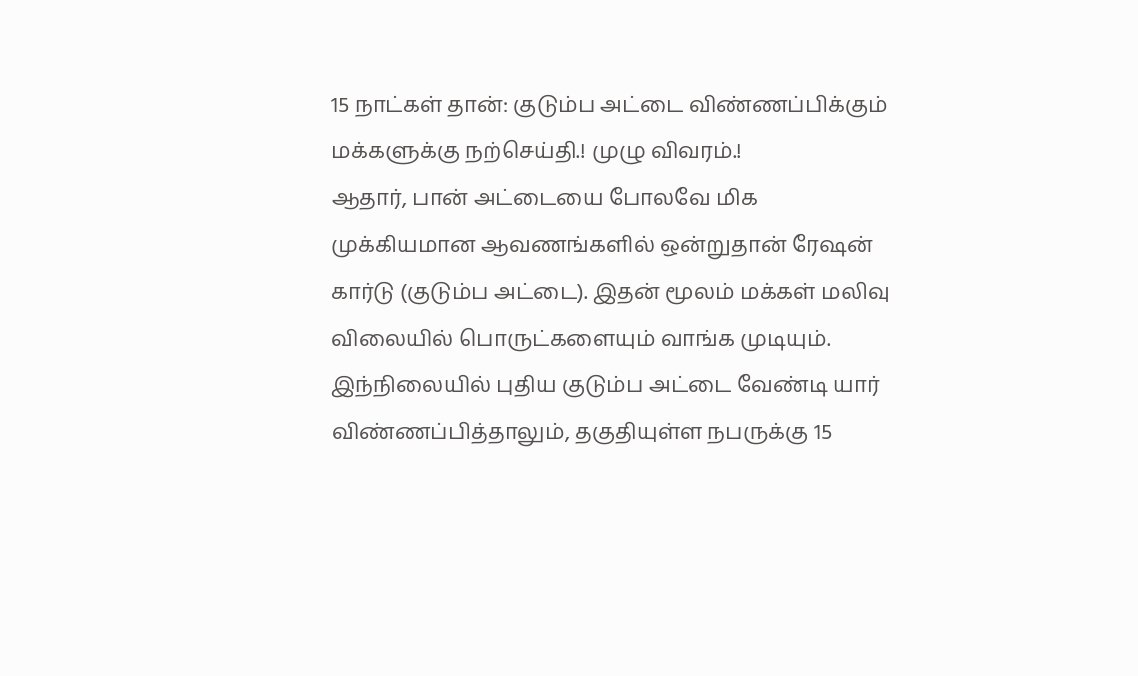15 நாட்கள் தான்: குடும்ப அட்டை விண்ணப்பிக்கும் மக்களுக்கு நற்செய்தி.! முழு விவரம்.!
ஆதார், பான் அட்டையை போலவே மிக முக்கியமான ஆவணங்களில் ஒன்றுதான் ரேஷன் கார்டு (குடும்ப அட்டை). இதன் மூலம் மக்கள் மலிவு விலையில் பொருட்களையும் வாங்க முடியும். இந்நிலையில் புதிய குடும்ப அட்டை வேண்டி யார் விண்ணப்பித்தாலும், தகுதியுள்ள நபருக்கு 15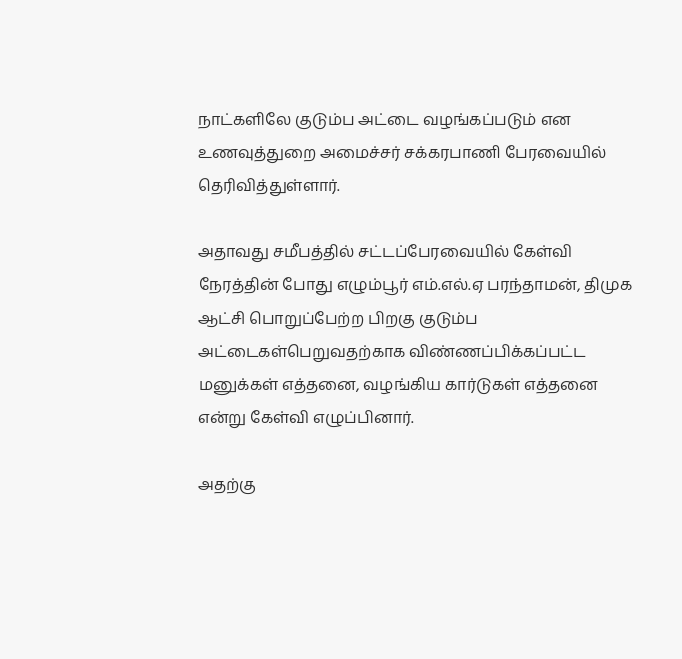நாட்களிலே குடும்ப அட்டை வழங்கப்படும் என உணவுத்துறை அமைச்சர் சக்கரபாணி பேரவையில் தெரிவித்துள்ளார்.

அதாவது சமீபத்தில் சட்டப்பேரவையில் கேள்வி நேரத்தின் போது எழும்பூர் எம்.எல்.ஏ பரந்தாமன், திமுக ஆட்சி பொறுப்பேற்ற பிறகு குடும்ப அட்டைகள்பெறுவதற்காக விண்ணப்பிக்கப்பட்ட மனுக்கள் எத்தனை, வழங்கிய கார்டுகள் எத்தனை என்று கேள்வி எழுப்பினார்.

அதற்கு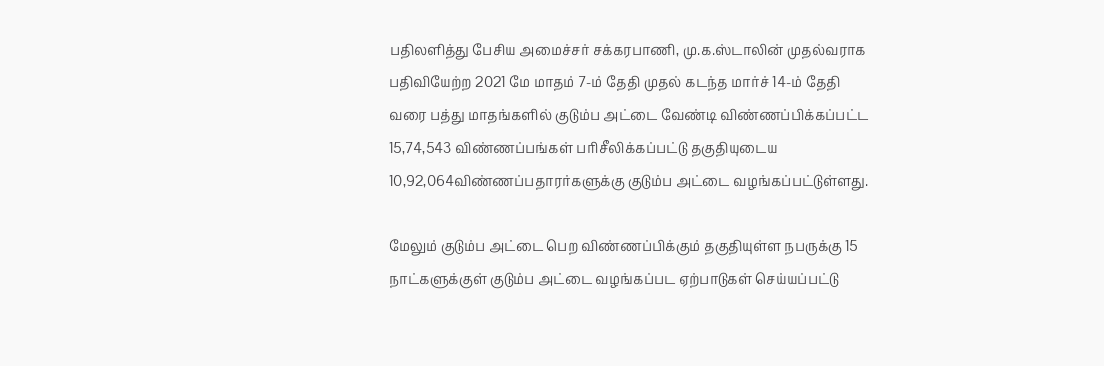பதிலளித்து பேசிய அமைச்சர் சக்கரபாணி, மு.க.ஸ்டாலின் முதல்வராக பதிவியேற்ற 2021 மே மாதம் 7-ம் தேதி முதல் கடந்த மார்ச் 14-ம் தேதி வரை பத்து மாதங்களில் குடும்ப அட்டை வேண்டி விண்ணப்பிக்கப்பட்ட 15,74,543 விண்ணப்பங்கள் பரிசீலிக்கப்பட்டு தகுதியுடைய 10,92,064விண்ணப்பதாரர்களுக்கு குடும்ப அட்டை வழங்கப்பட்டுள்ளது.

மேலும் குடும்ப அட்டை பெற விண்ணப்பிக்கும் தகுதியுள்ள நபருக்கு 15 நாட்களுக்குள் குடும்ப அட்டை வழங்கப்பட ஏற்பாடுகள் செய்யப்பட்டு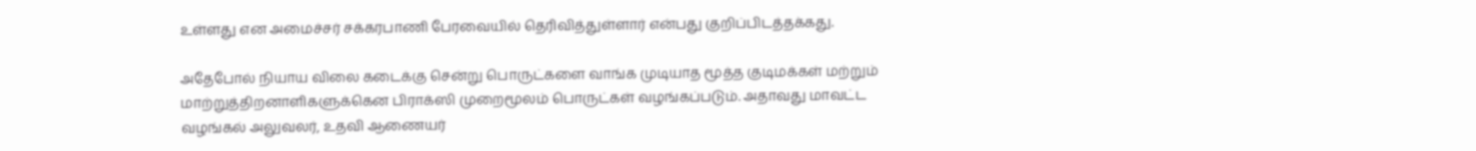உள்ளது என அமைச்சர் சக்கரபாணி பேரவையில் தெரிவித்துள்ளார் என்பது குறிப்பிடத்தக்கது.

அதேபோல் நியாய விலை கடைக்கு சென்று பொருட்களை வாங்க முடியாத மூத்த குடிமக்கள் மற்றும் மாற்றுத்திறனாளிகளுக்கென பிராக்ஸி முறைமூலம் பொருட்கள் வழங்கப்படும். அதாவது மாவட்ட வழங்கல் அலுவலர், உதவி ஆணையர்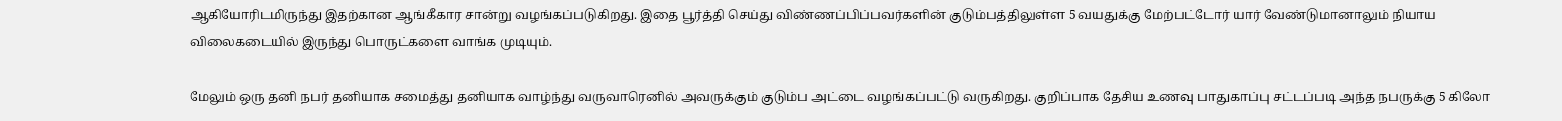ஆகியோரிடமிருந்து இதற்கான ஆங்கீகார சான்று வழங்கப்படுகிறது. இதை பூர்த்தி செய்து விண்ணப்பிப்பவர்களின் குடும்பத்திலுள்ள 5 வயதுக்கு மேற்பட்டோர் யார் வேண்டுமானாலும் நியாய விலைகடையில் இருந்து பொருட்களை வாங்க முடியும்.

மேலும் ஒரு தனி நபர் தனியாக சமைத்து தனியாக வாழ்ந்து வருவாரெனில் அவருக்கும் குடும்ப அட்டை வழங்கப்பட்டு வருகிறது. குறிப்பாக தேசிய உணவு பாதுகாப்பு சட்டப்படி அந்த நபருக்கு 5 கிலோ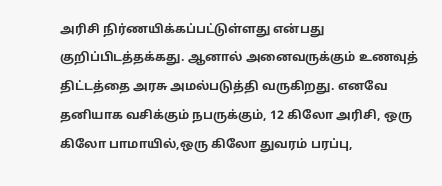அரிசி நிர்ணயிக்கப்பட்டுள்ளது என்பது குறிப்பிடத்தக்கது. ஆனால் அனைவருக்கும் உணவுத் திட்டத்தை அரசு அமல்படுத்தி வருகிறது. எனவே தனியாக வசிக்கும் நபருக்கும், 12 கிலோ அரிசி, ஒரு கிலோ பாமாயில்,ஒரு கிலோ துவரம் பரப்பு,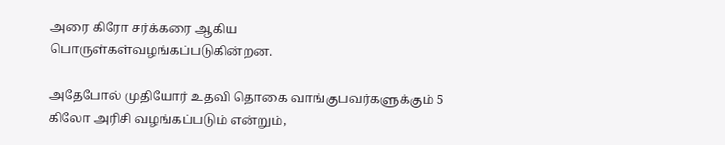அரை கிரோ சர்க்கரை ஆகிய பொருள்கள்வழங்கப்படுகின்றன.

அதேபோல் முதியோர் உதவி தொகை வாங்குபவர்களுக்கும் 5 கிலோ அரிசி வழங்கப்படும் என்றும்,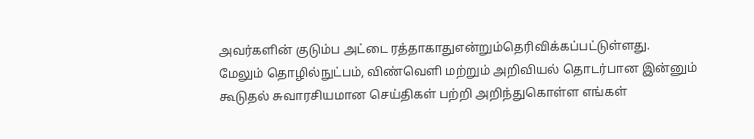அவர்களின் குடும்ப அட்டை ரத்தாகாதுஎன்றும்தெரிவிக்கப்பட்டுள்ளது.
மேலும் தொழில்நுட்பம், விண்வெளி மற்றும் அறிவியல் தொடர்பான இன்னும் கூடுதல் சுவாரசியமான செய்திகள் பற்றி அறிந்துகொள்ள எங்கள்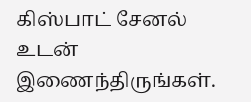கிஸ்பாட் சேனல் உடன் இணைந்திருங்கள்.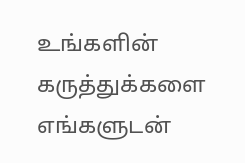உங்களின் கருத்துக்களை எங்களுடன்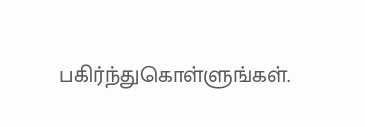பகிர்ந்துகொள்ளுங்கள்.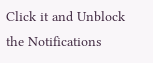Click it and Unblock the Notifications